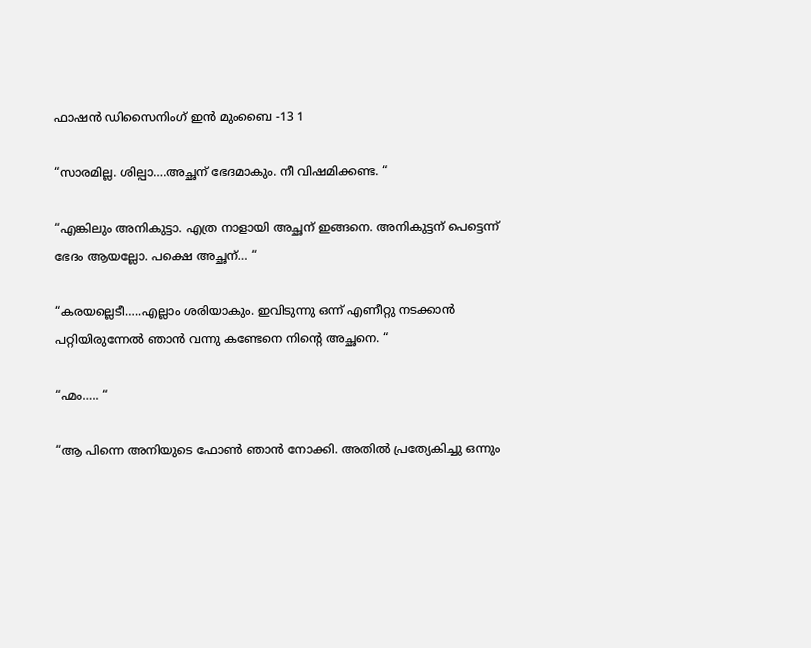ഫാഷന്‍ ഡിസൈനിംഗ് ഇന്‍ മുംബൈ -13 1

“സാരമില്ല. ശില്പാ….അച്ഛന് ഭേദമാകും. നീ വിഷമിക്കണ്ട. “

“എങ്കിലും അനികുട്ടാ. എത്ര നാളായി അച്ഛന് ഇങ്ങനെ. അനികുട്ടന് പെട്ടെന്ന് ഭേദം ആയല്ലോ. പക്ഷെ അച്ഛന്… “

“കരയല്ലെടീ…..എല്ലാം ശരിയാകും. ഇവിടുന്നു ഒന്ന് എണീറ്റു നടക്കാന്‍ പറ്റിയിരുന്നേല്‍ ഞാന്‍ വന്നു കണ്ടേനെ നിന്‍റെ അച്ഛനെ. “

“ഹ്മം….. “

“ആ പിന്നെ അനിയുടെ ഫോണ്‍ ഞാന്‍ നോക്കി. അതില്‍ പ്രത്യേകിച്ചു ഒന്നും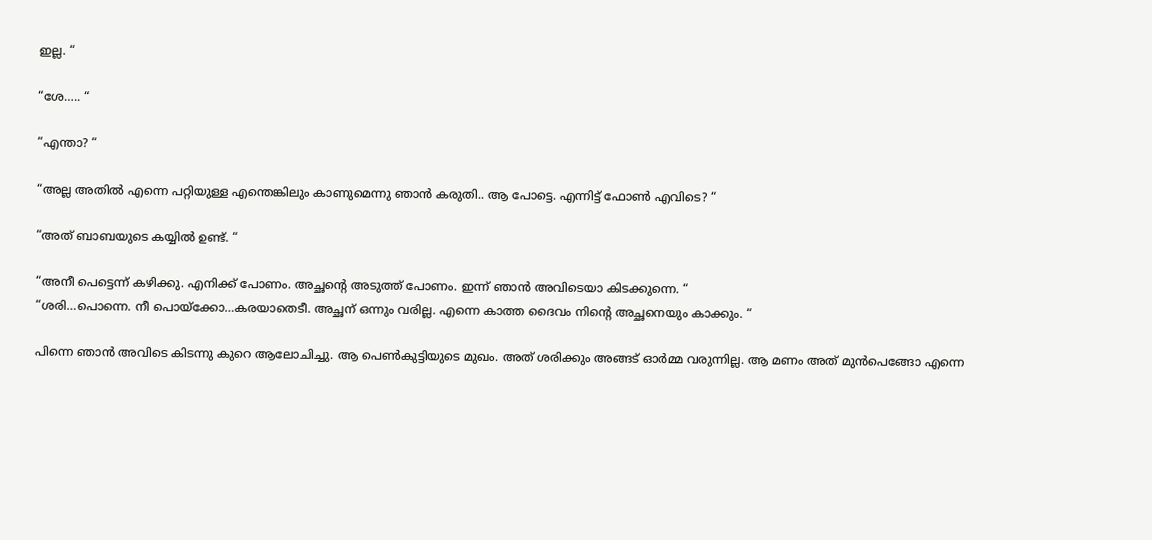ഇല്ല. “

“ശേ….. “

“എന്താ? “

“അല്ല അതില്‍ എന്നെ പറ്റിയുള്ള എന്തെങ്കിലും കാണുമെന്നു ഞാന്‍ കരുതി.. ആ പോട്ടെ. എന്നിട്ട് ഫോണ്‍ എവിടെ? “

“അത് ബാബയുടെ കയ്യില്‍ ഉണ്ട്. “

“അനീ പെട്ടെന്ന് കഴിക്കു. എനിക്ക് പോണം. അച്ഛന്‍റെ അടുത്ത് പോണം. ഇന്ന് ഞാന്‍ അവിടെയാ കിടക്കുന്നെ. “
“ശരി…പൊന്നെ. നീ പൊയ്ക്കോ…കരയാതെടീ. അച്ഛന് ഒന്നും വരില്ല. എന്നെ കാത്ത ദൈവം നിന്‍റെ അച്ഛനെയും കാക്കും. “

പിന്നെ ഞാന്‍ അവിടെ കിടന്നു കുറെ ആലോചിച്ചു. ആ പെണ്‍കുട്ടിയുടെ മുഖം. അത് ശരിക്കും അങ്ങട് ഓര്‍മ്മ വരുന്നില്ല. ആ മണം അത് മുന്‍പെങ്ങോ എന്നെ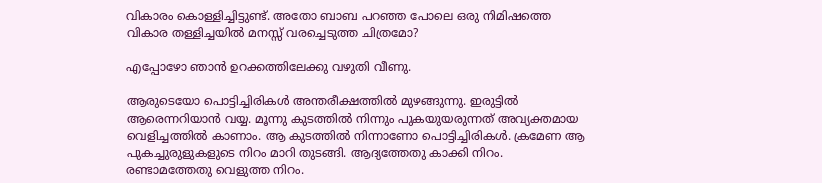വികാരം കൊള്ളിച്ചിട്ടുണ്ട്. അതോ ബാബ പറഞ്ഞ പോലെ ഒരു നിമിഷത്തെ വികാര തള്ളിച്ചയില്‍ മനസ്സ് വരച്ചെടുത്ത ചിത്രമോ?

എപ്പോഴോ ഞാന്‍ ഉറക്കത്തിലേക്കു വഴുതി വീണു.

ആരുടെയോ പൊട്ടിച്ചിരികള്‍ അന്തരീക്ഷത്തില്‍ മുഴങ്ങുന്നു. ഇരുട്ടില്‍ ആരെന്നറിയാന്‍ വയ്യ. മൂന്നു കുടത്തില്‍ നിന്നും പുകയുയരുന്നത് അവ്യക്തമായ വെളിച്ചത്തില്‍ കാണാം. ആ കുടത്തില്‍ നിന്നാണോ പൊട്ടിച്ചിരികള്‍‍‍‍‍‍‍‍‍‍‍‍‍‍‍‍‍‍‍‍‍‍‍‍‍‍‍‍‍‍‍‍‍‍‍‍‍‍‍‍‍‍‍‍‍‍‍‍‍. ക്രമേണ ആ പുകച്ചുരുളുകളുടെ നിറം മാറി തുടങ്ങി. ആദ്യത്തേതു കാക്കി നിറം. രണ്ടാമത്തേതു വെളുത്ത നിറം.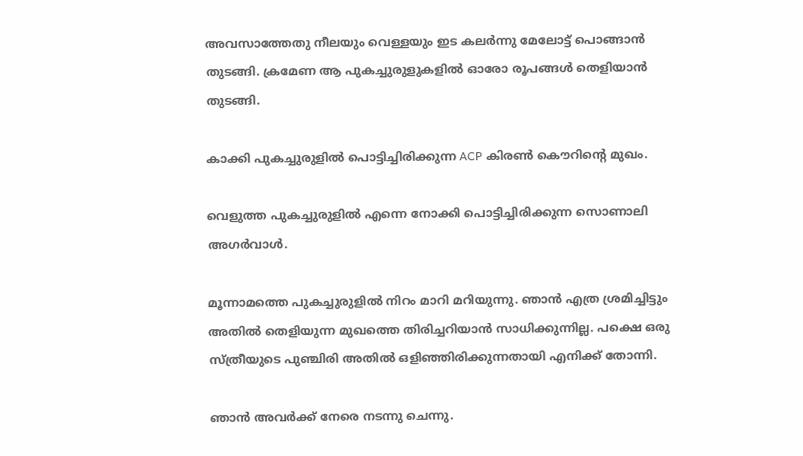അവസാത്തേതു നീലയും വെള്ളയും ഇട കലര്‍ന്നു മേലോട്ട് പൊങ്ങാന്‍ തുടങ്ങി. ക്രമേണ ആ പുകച്ചുരുളുകളില്‍ ഓരോ രൂപങ്ങള്‍ തെളിയാന്‍ തുടങ്ങി.

കാക്കി പുകച്ചുരുളില്‍ പൊട്ടിച്ചിരിക്കുന്ന ACP കിരണ്‍ കൌറിന്റെ മുഖം.

വെളുത്ത പുകച്ചുരുളില്‍ എന്നെ നോക്കി പൊട്ടിച്ചിരിക്കുന്ന സൊണാലി അഗര്‍വാള്‍‍‍‍‍‍‍‍‍‍‍‍‍‍‍‍‍‍‍‍‍‍‍‍‍‍‍‍‍‍‍‍‍‍‍‍‍‍‍‍‍‍‍‍‍‍‍‍‍‍‍‍‍‍‍.

മൂന്നാമത്തെ പുകച്ചുരുളില്‍ നിറം മാറി മറിയുന്നു. ഞാന്‍ എത്ര ശ്രമിച്ചിട്ടും അതില്‍ തെളിയുന്ന മുഖത്തെ തിരിച്ചറിയാന്‍ സാധിക്കുന്നില്ല. പക്ഷെ ഒരു സ്ത്രീയുടെ പുഞ്ചിരി അതില്‍ ഒളിഞ്ഞിരിക്കുന്നതായി എനിക്ക് തോന്നി.

ഞാന്‍ അവര്‍ക്ക് നേരെ നടന്നു ചെന്നു.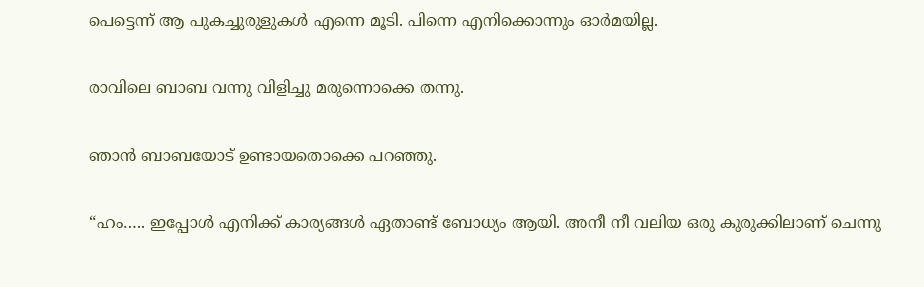പെട്ടെന്ന് ആ പുകച്ചുരുളുകള്‍ എന്നെ മൂടി. പിന്നെ എനിക്കൊന്നും ഓര്‍മയില്ല.

രാവിലെ ബാബ വന്നു വിളിച്ചു മരുന്നൊക്കെ തന്നു.

ഞാന്‍ ബാബയോട് ഉണ്ടായതൊക്കെ പറഞ്ഞു.

“ഹം….. ഇപ്പോള്‍ എനിക്ക് കാര്യങ്ങള്‍ ഏതാണ്ട് ബോധ്യം ആയി. അനീ നീ വലിയ ഒരു കുരുക്കിലാണ് ചെന്നു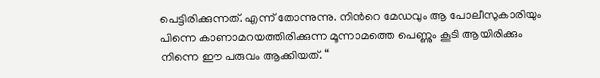പെട്ടിരിക്കുന്നത്. എന്ന് തോന്നുന്നു. നിന്‍റെ മേഡവും ആ പോലീസുകാരിയും പിന്നെ കാണാമറയത്തിരിക്കുന്ന മൂന്നാമത്തെ പെണ്ണും കൂടി ആയിരിക്കും നിന്നെ ഈ പരുവം ആക്കിയത്. “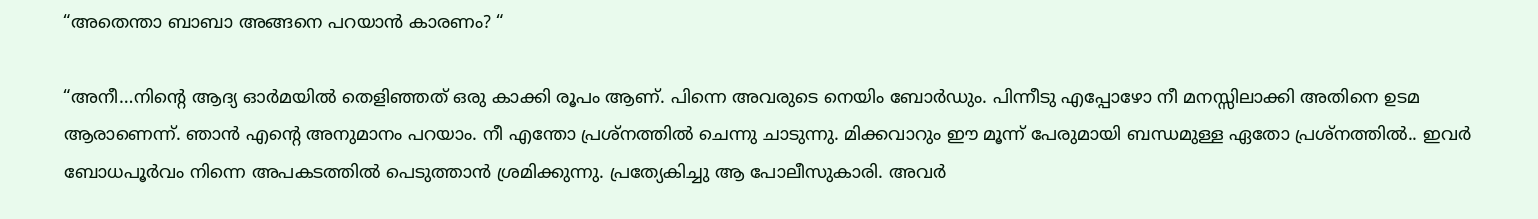“അതെന്താ ബാബാ അങ്ങനെ പറയാന്‍ കാരണം? “

“അനീ…നിന്‍റെ ആദ്യ ഓര്‍മയില്‍ തെളിഞ്ഞത് ഒരു കാക്കി രൂപം ആണ്. പിന്നെ അവരുടെ നെയിം ബോര്‍ഡും. പിന്നീടു എപ്പോഴോ നീ മനസ്സിലാക്കി അതിനെ ഉടമ ആരാണെന്ന്. ഞാന്‍ എന്‍റെ അനുമാനം പറയാം. നീ എന്തോ പ്രശ്നത്തില്‍ ചെന്നു ചാടുന്നു. മിക്കവാറും ഈ മൂന്ന് പേരുമായി ബന്ധമുള്ള ഏതോ പ്രശ്നത്തില്‍‍‍‍‍‍‍‍‍‍‍‍‍‍‍‍‍‍‍‍‍‍‍‍‍‍‍‍‍‍‍‍‍‍‍‍‍‍‍‍‍‍‍‍‍‍‍‍‍‍‍.. ഇവര്‍ ബോധപൂര്‍വം നിന്നെ അപകടത്തില്‍ പെടുത്താന്‍ ശ്രമിക്കുന്നു. പ്രത്യേകിച്ചു ആ പോലീസുകാരി. അവര്‍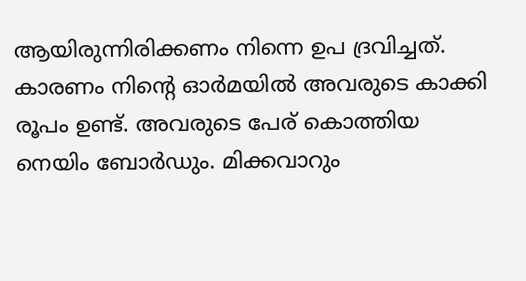ആയിരുന്നിരിക്കണം നിന്നെ ഉപ ദ്രവിച്ചത്. കാരണം നിന്‍റെ ഓര്‍മയില്‍ അവരുടെ കാക്കി രൂപം ഉണ്ട്. അവരുടെ പേര് കൊത്തിയ നെയിം ബോര്‍ഡും. മിക്കവാറും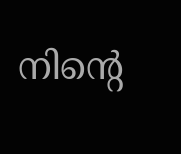നിന്‍റെ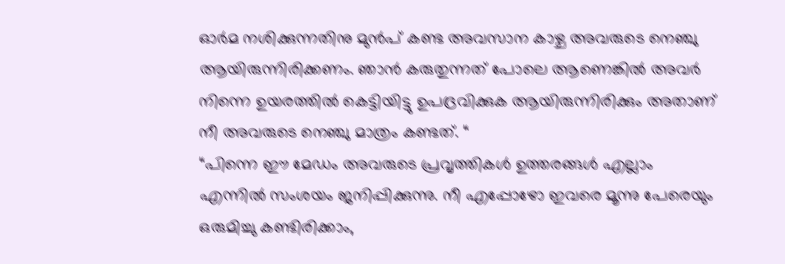ഓര്‍മ നശിക്കുന്നതിനു മുന്‍പ് കണ്ട അവസാന കാഴ്ച അവരുടെ നെഞ്ചു ആയിരുന്നിരിക്കണം. ഞാന്‍ കരുതുന്നത് പോലെ ആണെങ്കില്‍ അവര്‍ നിന്നെ ഉയരത്തില്‍ കെട്ടിയിട്ടു ഉപദ്രവിക്കുക ആയിരുന്നിരിക്കും അതാണ് നീ അവരുടെ നെഞ്ചു മാത്രം കണ്ടത്. “
“പിന്നെ ഈ മേഡം അവരുടെ പ്രവൃത്തികള്‍ ഉത്തരങ്ങള്‍ എല്ലാം എന്നില്‍ സംശയം ജനിപ്പിക്കുന്നു. നീ എപ്പോഴോ ഇവരെ മൂന്നു പേരെയും ഒരുമിച്ചു കണ്ടിരിക്കാം,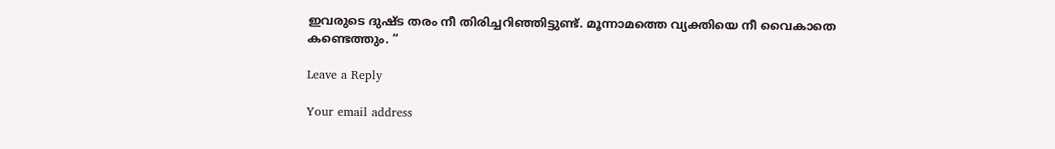ഇവരുടെ ദുഷ്ട തരം നീ തിരിച്ചറിഞ്ഞിട്ടുണ്ട്. മൂന്നാമത്തെ വ്യക്തിയെ നീ വൈകാതെ കണ്ടെത്തും. “

Leave a Reply

Your email address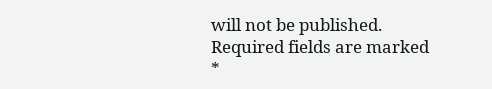will not be published. Required fields are marked *